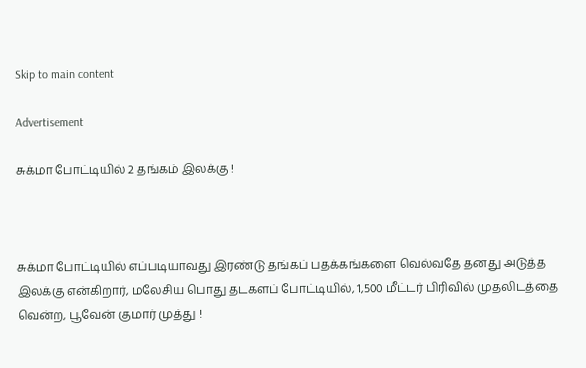Skip to main content

Advertisement

சுக்மா போட்டியில் 2 தங்கம் இலக்கு !



சுக்மா போட்டியில் எப்படியாவது இரண்டு தங்கப் பதக்கங்களை வெல்வதே தனது அடுத்த இலக்கு என்கிறார், மலேசிய பொது தடகளப் போட்டியில், 1,500 மீட்டர் பிரிவில் முதலிடத்தை வென்ற, பூவேன் குமார் முத்து !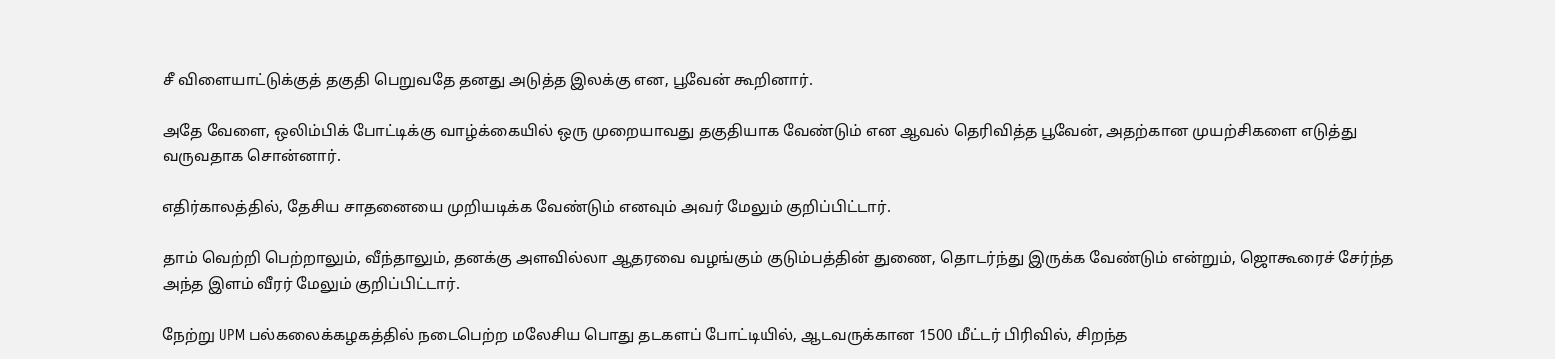சீ விளையாட்டுக்குத் தகுதி பெறுவதே தனது அடுத்த இலக்கு என, பூவேன் கூறினார்.

அதே வேளை, ஒலிம்பிக் போட்டிக்கு வாழ்க்கையில் ஒரு முறையாவது தகுதியாக வேண்டும் என ஆவல் தெரிவித்த பூவேன், அதற்கான முயற்சிகளை எடுத்து வருவதாக சொன்னார்.

எதிர்காலத்தில், தேசிய சாதனையை முறியடிக்க வேண்டும் எனவும் அவர் மேலும் குறிப்பிட்டார்.

தாம் வெற்றி பெற்றாலும், வீந்தாலும், தனக்கு அளவில்லா ஆதரவை வழங்கும் குடும்பத்தின் துணை, தொடர்ந்து இருக்க வேண்டும் என்றும், ஜொகூரைச் சேர்ந்த அந்த இளம் வீரர் மேலும் குறிப்பிட்டார்.

நேற்று UPM பல்கலைக்கழகத்தில் நடைபெற்ற மலேசிய பொது தடகளப் போட்டியில், ஆடவருக்கான 1500 மீட்டர் பிரிவில், சிறந்த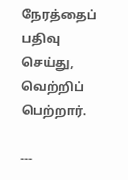நேரத்தைப் பதிவு செய்து, வெற்றிப் பெற்றார்.

---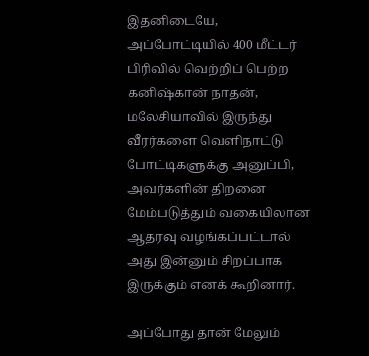இதனிடையே, அப்போட்டியில் 400 மீட்டர் பிரிவில் வெற்றிப் பெற்ற கனிஷ்கான் நாதன், மலேசியாவில் இருந்து வீரர்களை வெளிநாட்டு போட்டிகளுக்கு அனுப்பி, அவர்களின் திறனை மேம்படுத்தும் வகையிலான ஆதரவு வழங்கப்பட்டால் அது இன்னும் சிறப்பாக இருக்கும் எனக் கூறினார்.

அப்போது தான் மேலும்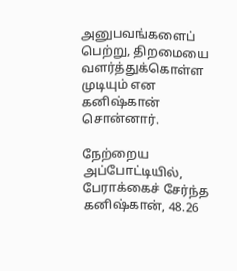அனுபவங்களைப் பெற்று, திறமையை வளர்த்துக்கொள்ள முடியும் என கனிஷ்கான் சொன்னார்.

நேற்றைய அப்போட்டியில், பேராக்கைச் சேர்ந்த கனிஷ்கான், 48.26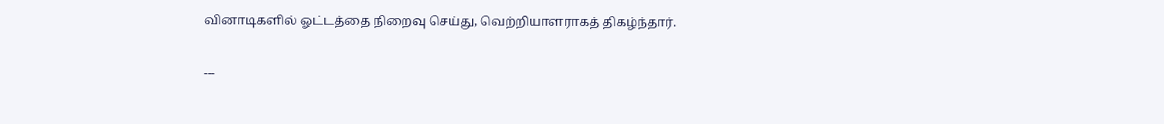வினாடிகளில் ஓட்டத்தை நிறைவு செய்து, வெற்றியாளராகத் திகழ்ந்தார்.

---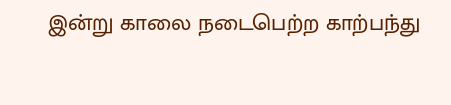இன்று காலை நடைபெற்ற காற்பந்து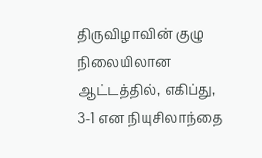திருவிழாவின் குழு நிலையிலான ஆட்டத்தில், எகிப்து, 3-1 என நியுசிலாந்தை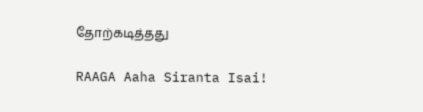தோற்கடித்தது

RAAGA Aaha Siranta Isai!